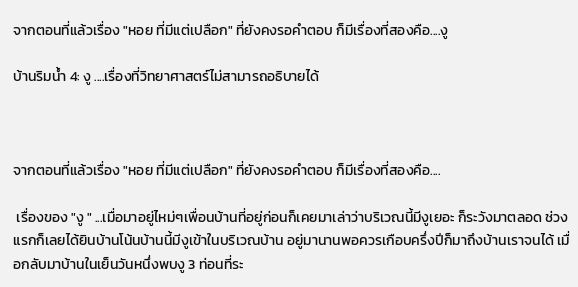จากตอนที่แล้วเรื่อง "หอย ที่มีแต่เปลือก" ที่ยังคงรอคำตอบ ก็มีเรื่องที่สองคือ....งู

บ้านริมน้ำ 4: งู ....เรื่องที่วิทยาศาสตร์ไม่สามารถอธิบายได้



จากตอนที่แล้วเรื่อง "หอย ที่มีแต่เปลือก" ที่ยังคงรอคำตอบ ก็มีเรื่องที่สองคือ....

 เรื่องของ "งู " ...เมื่อมาอยู่ไหม่ๆเพื่อนบ้านที่อยู่ก่อนก็เคยมาเล่าว่าบริเวณนี้มีงูเยอะ ก็ระวังมาตลอด ช่วงแรกก็เลยได้ยินบ้านโน้นบ้านนี้มีงูเข้าในบริเวณบ้าน อยู่มานานพอควรเกือบครึ่งปีก็มาถึงบ้านเราจนได้ เมื่อกลับมาบ้านในเย็นวันหนึ่งพบงู 3 ท่อนที่ระ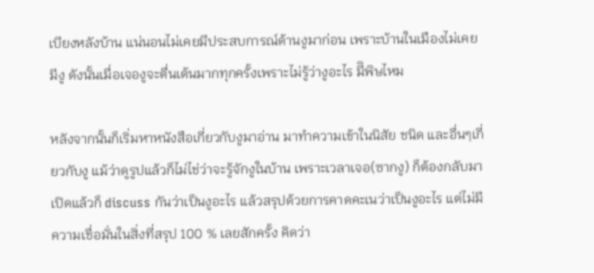เบียงหลังบ้าน แน่นอนไม่เคยมีประสบการณ์ด้านงูมาก่อน เพราะบ้านในเมืองไม่เคยมีงู ดังนั้นเมื่อเจองูจะตื่นเต้นมากทุกครั้งเพราะไม่รู้ว่างูอะไร มีิพิษไหม

หลังจากนั้นก็เริ่มหาหนังสือเกี่ยวกับงูมาอ่าน มาทำความเข้าในนิสัย ชนิด และอื่นๆเกี่ยวกับงู แม้ว่าดูรูปแล้วก็ไม่ไช่ว่าจะรู้จักงูในบ้าน เพราะเวลาเจอ(ซากงู) ก็ต้องกลับมาเปิดแล้วก็ discuss กันว่าเป็นงูอะไร แล้วสรุปด้วยการคาดคะเนว่าเป็นงูอะไร แต่ไม่มีความเชื่อมั่นในสิ่งที่สรุป 100 % เลยสักครั้ง คิดว่า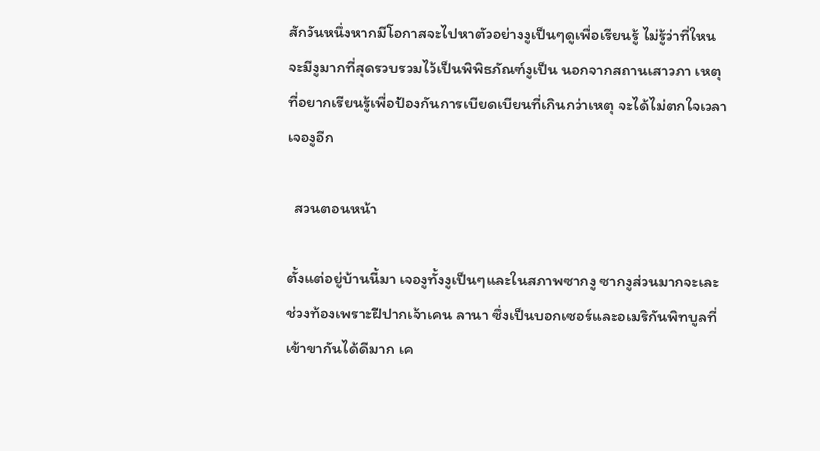สักวันหนึ่งหากมีโอกาสจะไปหาตัวอย่างงูเป็นๆดูเพื่อเรียนรู้ ไม่รู้ว่าที่ใหนจะมีงูมากที่สุดรวบรวมไว้เป็นพิพิธภัณฑ์งูเป็น นอกจากสถานเสาวภา เหตุที่อยากเรียนรู้เพื่อป้องกันการเบียดเบียนที่เกินกว่าเหตุ จะได้ไม่ตกใจเวลาเจองูอีก

  สวนตอนหน้า

ตั้งแต่อยู่บ้านนี้มา เจองูทั้งงูเป็นๆและในสภาพซากงู ซากงูส่วนมากจะเละช่วงท้องเพราะฝีปากเจ้าเคน ลานา ซึ่งเป็นบอกเซอร์และอเมริกันพิทบูลที่เข้าขากันได้ดีมาก เค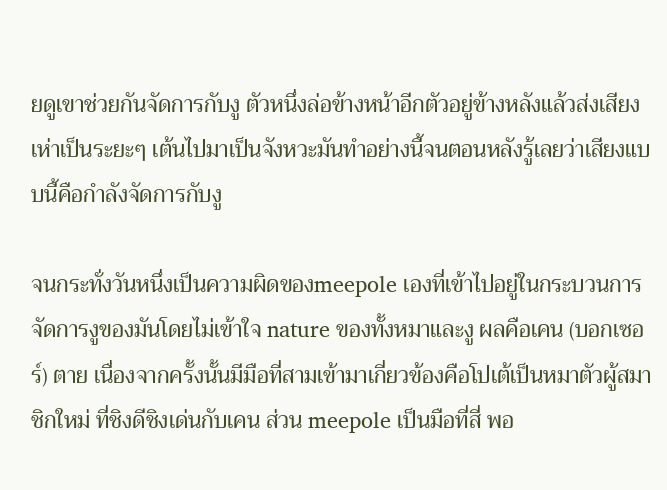ยดูเขาช่วยกันจัดการกับงู ตัวหนึ่งล่อข้างหน้าอีกตัวอยู่ข้างหลังแล้วส่งเสียงเห่าเป็นระยะๆ เต้นไปมาเป็นจังหวะมันทำอย่างนี้จนตอนหลังรู้เลยว่าเสียงแบบนี้คือกำลังจัดการกับงู

จนกระทั่งวันหนึ่งเป็นความผิดของmeepole เองที่เข้าไปอยู่ในกระบวนการจัดการงูของมันโดยไม่เข้าใจ nature ของทั้งหมาและงู ผลคือเคน (บอกเซอร์) ตาย เนื่องจากครั้งนั้นมีมือที่สามเข้ามาเกี่ยวข้องคือโปเต้เป็นหมาตัวผู้สมาชิกใหม่ ที่ชิงดีชิงเด่นกับเคน ส่วน meepole เป็นมือที่สี่ พอ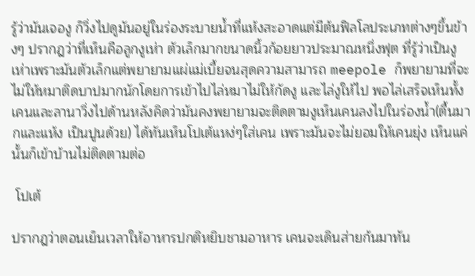รู้ว่ามันเจองู ก็วิ่งไปดูมันอยู่ในร่องระบายน้ำที่แห้งสะอาดแต่มีต้นฟิลโลประเภทต่างๆขึ้นข้างๆ ปรากฎว่าที่เห็นคือลูกงูเห่า ตัวเล็กมากขนาดนิ้วก้อยยาวประมาณหนึ่งฟุต ที่รู้ว่าเป็นงูเห่าเพราะมันตัวเล็กแต่พยายามแผ่แม่เบี้ยจนสุดความสามารถ meepole ก็พยายามที่จะไม่ให้หมาติดบาปมากนักโดยการเข้าไปไล่หมาไม่ให้กัดงู และไล่งูให้ไป พอไล่เสร็จเห็นทั้งเคนและลานาวิ่งไปด้านหลังคิดว่ามันคงพยายามจะติดตามงูเห็นเคนลงไปในร่องน้ำ(ตื้นมากและแห้ง เป็นปูนด้วย) ได้ทันเห็นโปเต้แหง่ๆใส่เคน เพราะมันจะไม่ยอมให้เคนยุ่ง เห็นแค่นั้นก็เข้าบ้านไม่ติดตามต่อ

 โปเต้

ปรากฎว่าตอนเย็นเวลาให้อาหารปกติหยิบชามอาหาร เคนจะเดินส่ายก้นมาทัน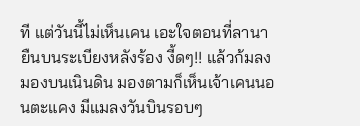ที แต่วันนี้ไม่เห็นเคน เอะใจตอนที่ลานายืนบนระเบียงหลังร้อง งี้ดๆ!! แล้วก้มลงมองบนเนินดิน มองตามก็เห็นเจ้าเคนนอนตะแคง มีแมลงวันบินรอบๆ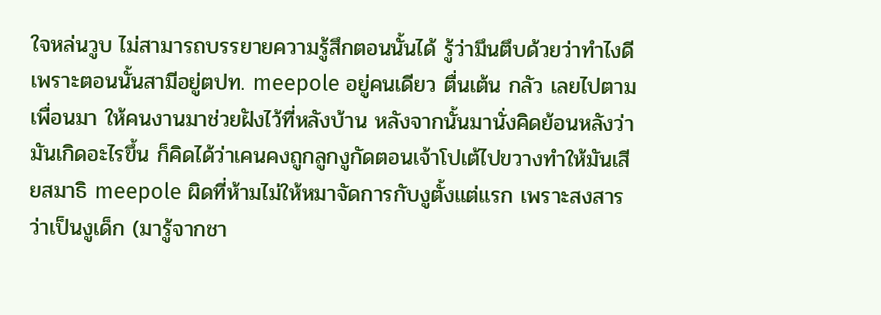ใจหล่นวูบ ไม่สามารถบรรยายความรู้สึกตอนนั้นได้ รู้ว่ามึนตึบด้วยว่าทำไงดี เพราะตอนนั้นสามีอยู่ตปท. meepole อยู่คนเดียว ตื่นเต้น กลัว เลยไปตามเพื่อนมา ให้คนงานมาช่วยฝังไว้ที่หลังบ้าน หลังจากนั้นมานั่งคิดย้อนหลังว่ามันเกิดอะไรขึ้น ก็คิดได้ว่าเคนคงถูกลูกงูกัดตอนเจ้าโปเต้ไปขวางทำให้มันเสียสมาธิ meepole ผิดที่ห้ามไม่ให้หมาจัดการกับงูตั้งแต่แรก เพราะสงสารว่าเป็นงูเด็ก (มารู้จากชา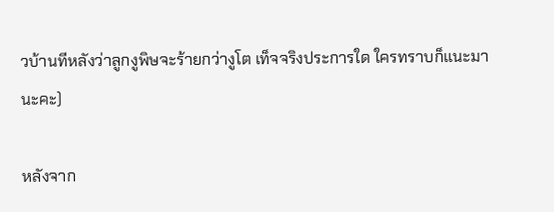วบ้านทีหลังว่าลูกงูพิษจะร้ายกว่างูโต เท็จจริงประการใด ใครทราบก็แนะมานะคะ)

หลังจาก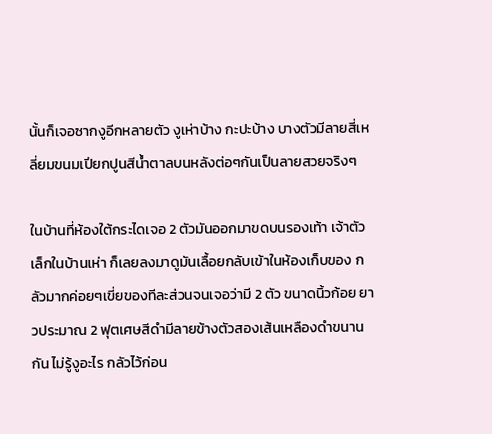นั้นก็เจอซากงูอีกหลายตัว งูเห่าบ้าง กะปะบ้าง บางตัวมีลายสี่เหลี่ยมขนมเปียกปูนสีน้ำตาลบนหลังต่อๆกันเป็นลายสวยจริงๆ

ในบ้านที่ห้องใต้กระไดเจอ 2 ตัวมันออกมาขดบนรองเท้า เจ้าตัวเล็กในบ้านเห่า ก็เลยลงมาดูมันเลื้อยกลับเข้าในห้องเก็บของ กลัวมากค่อยๆเขี่ยของทีละส่วนจนเจอว่ามี 2 ตัว ขนาดนิ้วก้อย ยาวประมาณ 2 ฟุตเศษสีดำมีลายข้างตัวสองเส้นเหลืองดำขนานกัน ไม่รู้งูอะไร กลัวไว้ก่อน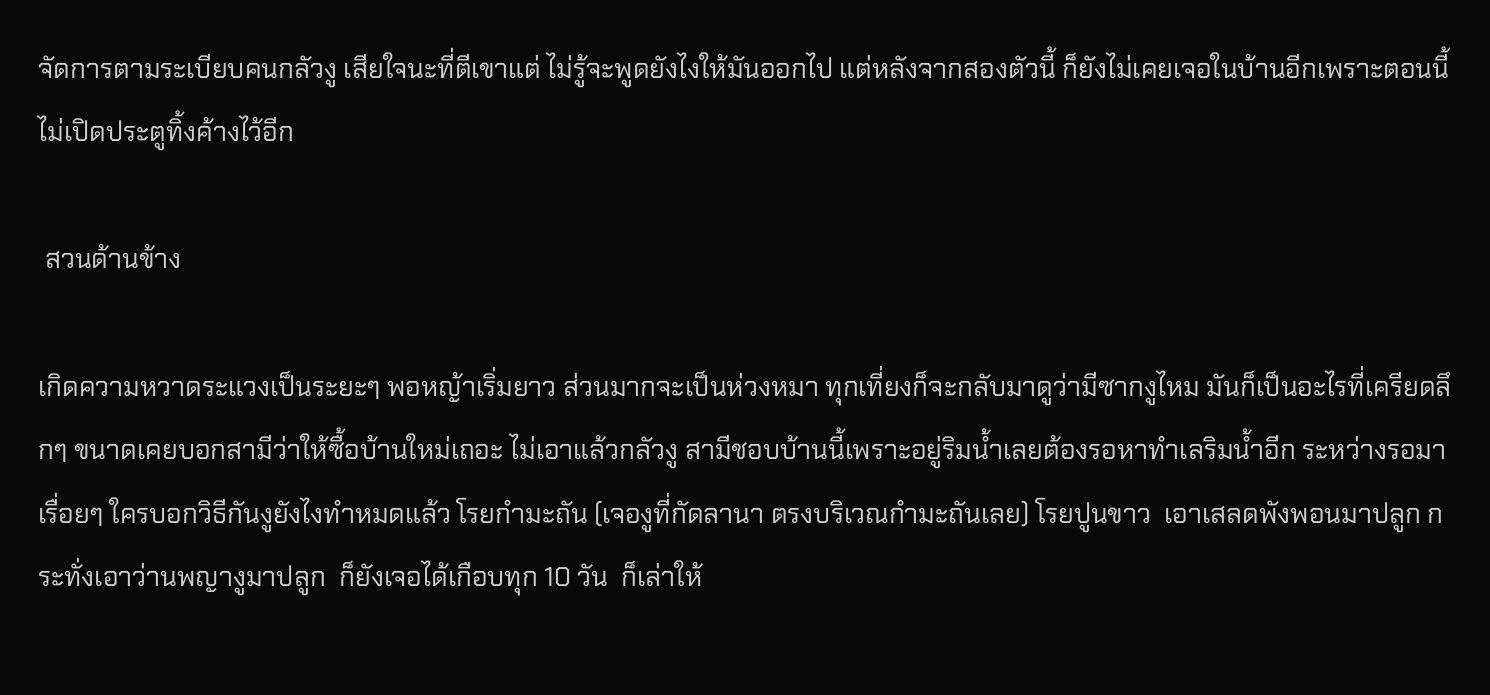จัดการตามระเบียบคนกลัวงู เสียใจนะที่ตีเขาแต่ ไม่รู้จะพูดยังไงให้มันออกไป แต่หลังจากสองตัวนี้ ก็ยังไม่เคยเจอในบ้านอีกเพราะตอนนี้ไม่เปิดประตูทิ้งค้างไว้อีก

 สวนด้านข้าง

เกิดความหวาดระแวงเป็นระยะๆ พอหญ้าเริ่มยาว ส่วนมากจะเป็นห่วงหมา ทุกเที่ยงก็จะกลับมาดูว่ามีซากงูไหม มันก็เป็นอะไรที่เครียดลึกๆ ขนาดเคยบอกสามีว่าให้ซื้อบ้านใหม่เถอะ ไม่เอาแล้วกลัวงู สามีชอบบ้านนี้เพราะอยู่ริมน้ำเลยต้องรอหาทำเลริมน้ำอีก ระหว่างรอมาเรื่อยๆ ใครบอกวิธีกันงูยังไงทำหมดแล้ว โรยกำมะถัน (เจองูที่กัดลานา ตรงบริเวณกำมะถันเลย) โรยปูนขาว  เอาเสลดพังพอนมาปลูก กระทั่งเอาว่านพญางูมาปลูก  ก็ยังเจอได้เกือบทุก 10 วัน  ก็เล่าให้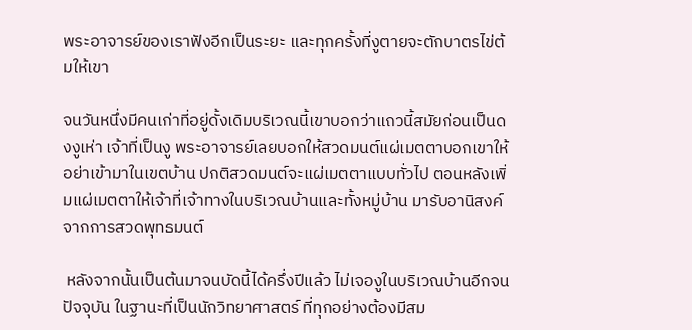พระอาจารย์ของเราฟังอีกเป็นระยะ และทุกครั้งที่งูตายจะตักบาตรไข่ต้มให้เขา

จนวันหนึ่งมีคนเก่าที่อยู่ดั้งเดิมบริเวณนี้เขาบอกว่าแถวนี้สมัยก่อนเป็นดงงูเห่า เจ้าที่เป็นงู พระอาจารย์เลยบอกให้สวดมนต์แผ่เมตตาบอกเขาให้อย่าเข้ามาในเขตบ้าน ปกติสวดมนต์จะแผ่เมตตาแบบทั่วไป ตอนหลังเพิ่มแผ่เมตตาให้เจ้าที่เจ้าทางในบริเวณบ้านและทั้งหมู่บ้าน มารับอานิสงค์จากการสวดพุทธมนต์

 หลังจากนั้นเป็นต้นมาจนบัดนี้ได้ครึ่งปีแล้ว ไม่เจองูในบริเวณบ้านอีกจนปัจจุบัน ในฐานะที่เป็นนักวิทยาศาสตร์ ที่ทุกอย่างต้องมีสม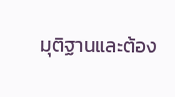มุติฐานและต้อง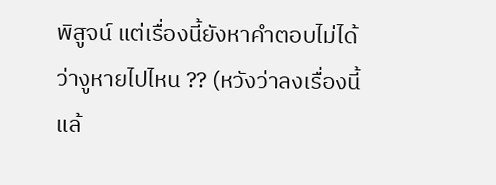พิสูจน์ แต่เรื่องนี้ยังหาคำตอบไม่ได้ว่างูหายไปไหน ?? (หวังว่าลงเรื่องนี้แล้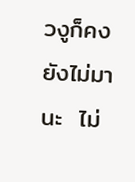วงูก็คงยังไม่มานะ  ไม่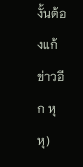งั้นต้องแก้ข่าวอีก หุ หุ)